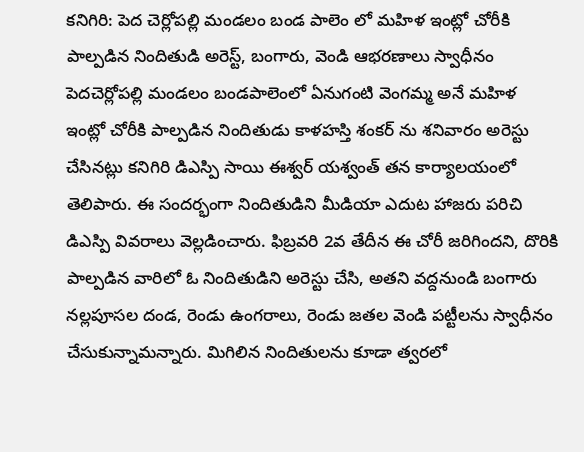కనిగిరి: పెద చెర్లోపల్లి మండలం బండ పాలెం లో మహిళ ఇంట్లో చోరీకి పాల్పడిన నిందితుడి అరెస్ట్, బంగారు, వెండి ఆభరణాలు స్వాధీనం
పెదచెర్లోపల్లి మండలం బండపాలెంలో ఏనుగంటి వెంగమ్మ అనే మహిళ ఇంట్లో చోరీకి పాల్పడిన నిందితుడు కాళహస్తి శంకర్ ను శనివారం అరెస్టు చేసినట్లు కనిగిరి డిఎస్పి సాయి ఈశ్వర్ యశ్వంత్ తన కార్యాలయంలో తెలిపారు. ఈ సందర్భంగా నిందితుడిని మీడియా ఎదుట హాజరు పరిచి డిఎస్పి వివరాలు వెల్లడించారు. ఫిబ్రవరి 2వ తేదీన ఈ చోరీ జరిగిందని, దొరికి పాల్పడిన వారిలో ఓ నిందితుడిని అరెస్టు చేసి, అతని వద్దనుండి బంగారు నల్లపూసల దండ, రెండు ఉంగరాలు, రెండు జతల వెండి పట్టీలను స్వాధీనం చేసుకున్నామన్నారు. మిగిలిన నిందితులను కూడా త్వరలో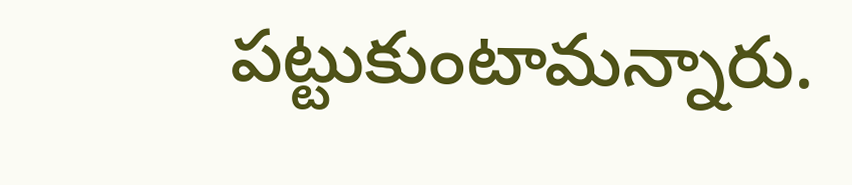పట్టుకుంటామన్నారు.